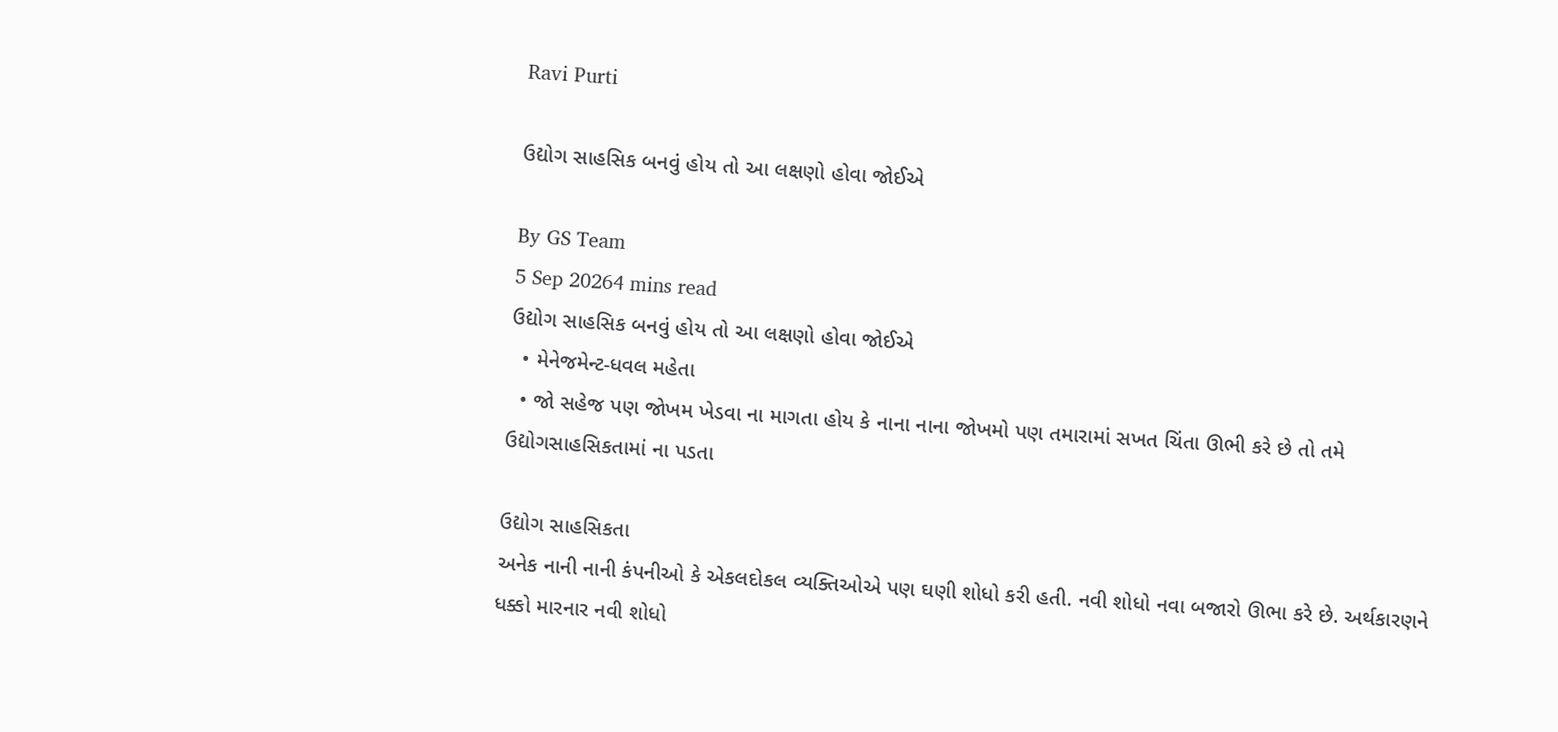Ravi Purti

ઉદ્યોગ સાહસિક બનવું હોય તો આ લક્ષણો હોવા જોઈએ

By GS Team
5 Sep 20264 mins read
ઉદ્યોગ સાહસિક બનવું હોય તો આ લક્ષણો હોવા જોઈએ
  • મેનેજમેન્ટ-ધવલ મહેતા
  • જો સહેજ પણ જોખમ ખેડવા ના માગતા હોય કે નાના નાના જોખમો પણ તમારામાં સખત ચિંતા ઊભી કરે છે તો તમે ઉદ્યોગસાહસિકતામાં ના પડતા

ઉદ્યોગ સાહસિકતા
અનેક નાની નાની કંપનીઓ કે એકલદોકલ વ્યક્તિઓએ પણ ઘણી શોધો કરી હતી. નવી શોધો નવા બજારો ઊભા કરે છે. અર્થકારણને ધક્કો મારનાર નવી શોધો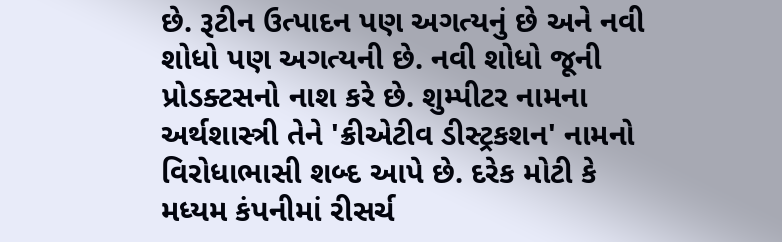છે. રૂટીન ઉત્પાદન પણ અગત્યનું છે અને નવી શોધો પણ અગત્યની છે. નવી શોધો જૂની પ્રોડક્ટસનો નાશ કરે છે. શુમ્પીટર નામના અર્થશાસ્ત્રી તેને 'ક્રીએટીવ ડીસ્ટ્રકશન' નામનો વિરોધાભાસી શબ્દ આપે છે. દરેક મોટી કે મધ્યમ કંપનીમાં રીસર્ચ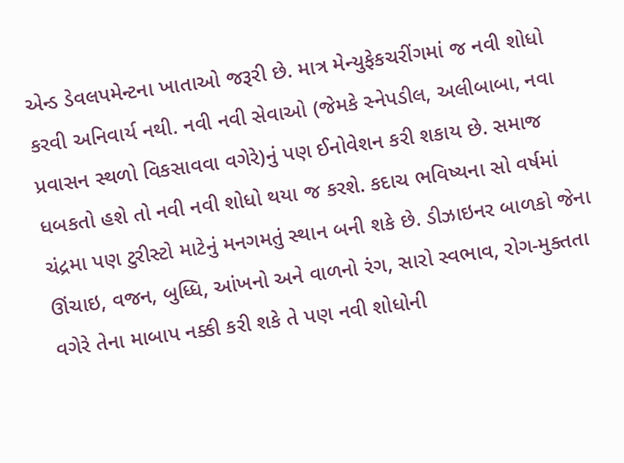એન્ડ ડેવલપમેન્ટના ખાતાઓ જરૂરી છે. માત્ર મેન્યુફેકચરીંગમાં જ નવી શોધો કરવી અનિવાર્ય નથી. નવી નવી સેવાઓ (જેમકે સ્નેપડીલ, અલીબાબા, નવા પ્રવાસન સ્થળો વિકસાવવા વગેરે)નું પણ ઈનોવેશન કરી શકાય છે. સમાજ ધબકતો હશે તો નવી નવી શોધો થયા જ કરશે. કદાચ ભવિષ્યના સો વર્ષમાં ચંદ્રમા પણ ટુરીસ્ટો માટેનું મનગમતું સ્થાન બની શકે છે. ડીઝાઇનર બાળકો જેના ઊંચાઇ, વજન, બુધ્ધિ, આંખનો અને વાળનો રંગ, સારો સ્વભાવ, રોગ-મુક્તતા વગેરે તેના માબાપ નક્કી કરી શકે તે પણ નવી શોધોની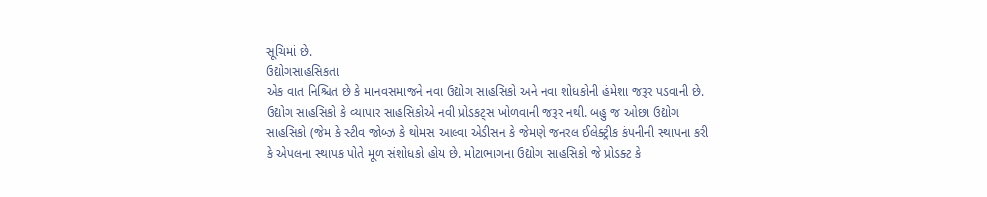સૂચિમાં છે.
ઉદ્યોગસાહસિકતા
એક વાત નિશ્ચિત છે કે માનવસમાજને નવા ઉદ્યોગ સાહસિકો અને નવા શોધકોની હંમેશા જરૂર પડવાની છે. ઉદ્યોગ સાહસિકો કે વ્યાપાર સાહસિકોએ નવી પ્રોડકટ્સ ખોળવાની જરૂર નથી. બહુ જ ઓછા ઉદ્યોગ સાહસિકો (જેમ કે સ્ટીવ જોબ્ઝ કે થોમસ આલ્વા એડીસન કે જેમણે જનરલ ઈલેક્ટ્રીક કંપનીની સ્થાપના કરી કે એપલના સ્થાપક પોતે મૂળ સંશોધકો હોય છે. મોટાભાગના ઉદ્યોગ સાહસિકો જે પ્રોડક્ટ કે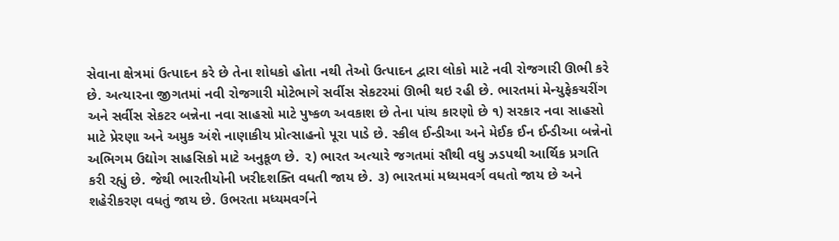સેવાના ક્ષેત્રમાં ઉત્પાદન કરે છે તેના શોધકો હોતા નથી તેઓ ઉત્પાદન દ્વારા લોકો માટે નવી રોજગારી ઊભી કરે છે. અત્યારના જીગતમાં નવી રોજગારી મોટેભાગે સર્વીસ સેકટરમાં ઊભી થઇ રહી છે. ભારતમાં મેન્યુફેકચરીંગ અને સર્વીસ સેકટર બન્નેના નવા સાહસો માટે પુષ્કળ અવકાશ છે તેના પાંચ કારણો છે ૧) સરકાર નવા સાહસો માટે પ્રેરણા અને અમુક અંશે નાણાકીય પ્રોત્સાહનો પૂરા પાડે છે. સ્કીલ ઈન્ડીઆ અને મેઈક ઈન ઈન્ડીઆ બન્નેનો અભિગમ ઉદ્યોગ સાહસિકો માટે અનુકૂળ છે. ૨) ભારત અત્યારે જગતમાં સૌથી વધુ ઝડપથી આર્થિક પ્રગતિ કરી રહ્યું છે. જેથી ભારતીયોની ખરીદશક્તિ વધતી જાય છે. ૩) ભારતમાં મધ્યમવર્ગ વધતો જાય છે અને શહેરીકરણ વધતું જાય છે. ઉભરતા મધ્યમવર્ગને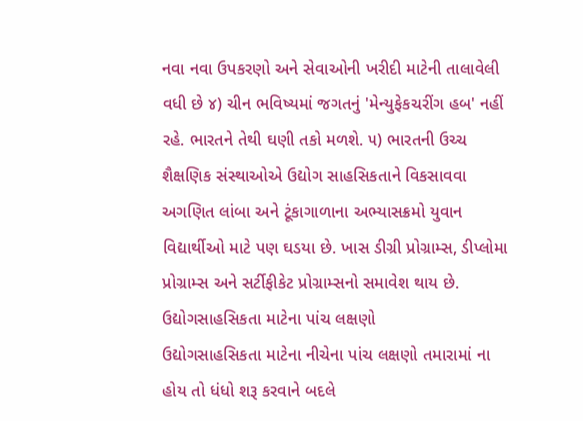નવા નવા ઉપકરણો અને સેવાઓની ખરીદી માટેની તાલાવેલી વધી છે ૪) ચીન ભવિષ્યમાં જગતનું 'મેન્યુફેકચરીંગ હબ' નહીં રહે. ભારતને તેથી ઘણી તકો મળશે. ૫) ભારતની ઉચ્ચ શૈક્ષણિક સંસ્થાઓએ ઉદ્યોગ સાહસિકતાને વિકસાવવા અગણિત લાંબા અને ટૂંકાગાળાના અભ્યાસક્રમો યુવાન વિદ્યાર્થીઓ માટે પણ ઘડયા છે. ખાસ ડીગ્રી પ્રોગ્રામ્સ, ડીપ્લોમા પ્રોગ્રામ્સ અને સર્ટીફીકેટ પ્રોગ્રામ્સનો સમાવેશ થાય છે.
ઉદ્યોગસાહસિકતા માટેના પાંચ લક્ષણો
ઉદ્યોગસાહસિકતા માટેના નીચેના પાંચ લક્ષણો તમારામાં ના હોય તો ધંધો શરૂ કરવાને બદલે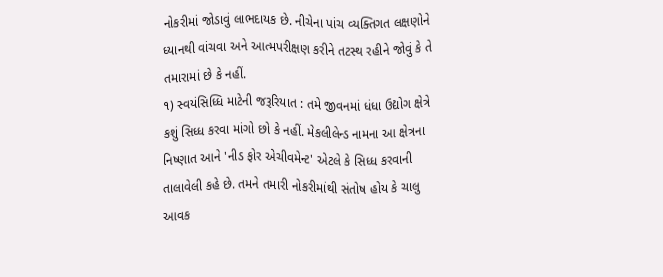નોકરીમાં જોડાવું લાભદાયક છે. નીચેના પાંચ વ્યક્તિગત લક્ષણોને ધ્યાનથી વાંચવા અને આત્મપરીક્ષણ કરીને તટસ્થ રહીને જોવું કે તે તમારામાં છે કે નહીં.
૧) સ્વયંસિધ્ધિ માટેની જરૂરિયાત : તમે જીવનમાં ધંધા ઉદ્યોગ ક્ષેત્રે કશું સિધ્ધ કરવા માંગો છો કે નહીં. મેકલીલેન્ડ નામના આ ક્ષેત્રના નિષ્ણાત આને 'નીડ ફોર એચીવમેન્ટ' એટલે કે સિધ્ધ કરવાની તાલાવેલી કહે છે. તમને તમારી નોકરીમાંથી સંતોષ હોય કે ચાલુ આવક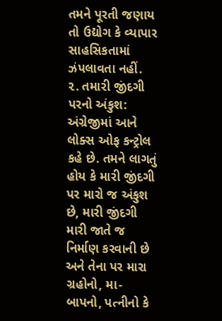તમને પૂરતી જણાય તો ઉદ્યોગ કે વ્યાપાર સાહસિકતામાં ઝંપલાવતા નહીં.
૨. તમારી જીંદગી પરનો અંકુશ: અંગ્રેજીમાં આને લોક્સ ઓફ કન્ટ્રોલ કહે છે. તમને લાગતું હોય કે મારી જીંદગી પર મારો જ અંકુશ છે, મારી જીંદગી મારી જાતે જ નિર્માણ કરવાની છે અને તેના પર મારા ગ્રહોનો, મા-બાપનો, પત્નીનો કે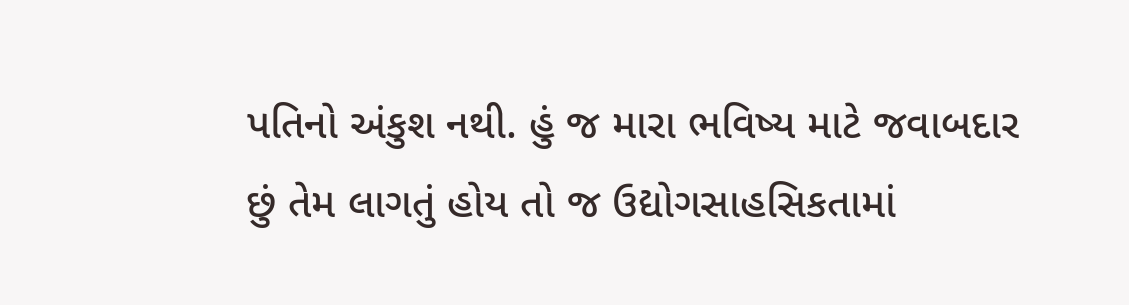પતિનો અંકુશ નથી. હું જ મારા ભવિષ્ય માટે જવાબદાર છું તેમ લાગતું હોય તો જ ઉદ્યોગસાહસિકતામાં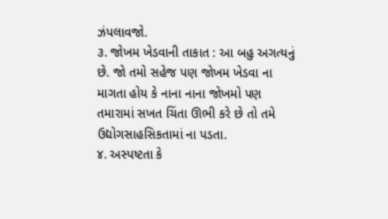ઝંપલાવજો.
૩. જોખમ ખેડવાની તાકાત : આ બહુ અગત્યનું છે. જો તમો સહેજ પણ જોખમ ખેડવા ના માગતા હોય કે નાના નાના જોખમો પણ તમારામાં સખત ચિંતા ઊભી કરે છે તો તમે ઉદ્યોગસાહસિકતામાં ના પડતા.
૪. અસ્પષ્ટતા કે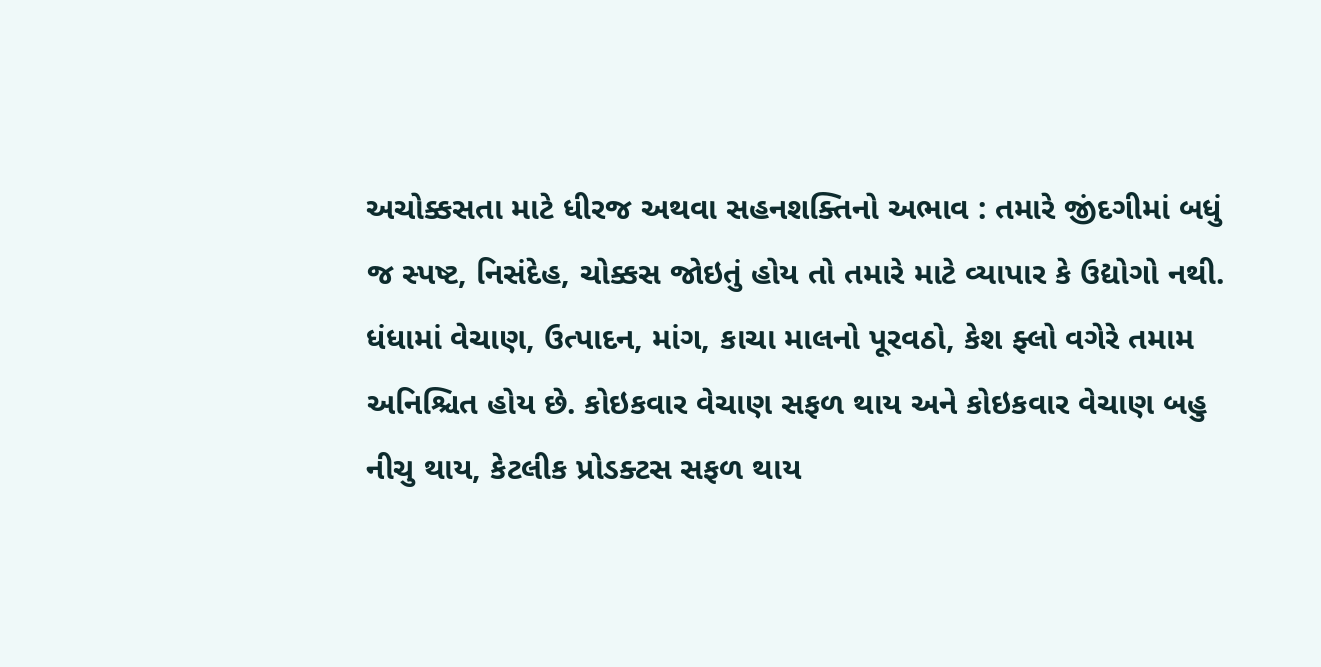અચોક્કસતા માટે ધીરજ અથવા સહનશક્તિનો અભાવ : તમારે જીંદગીમાં બધું જ સ્પષ્ટ, નિસંદેહ, ચોક્કસ જોઇતું હોય તો તમારે માટે વ્યાપાર કે ઉદ્યોગો નથી. ધંધામાં વેચાણ, ઉત્પાદન, માંગ, કાચા માલનો પૂરવઠો, કેશ ફ્લો વગેરે તમામ અનિશ્ચિત હોય છે. કોઇકવાર વેચાણ સફળ થાય અને કોઇકવાર વેચાણ બહુ નીચુ થાય, કેટલીક પ્રોડક્ટસ સફળ થાય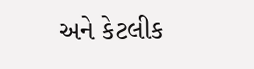અને કેટલીક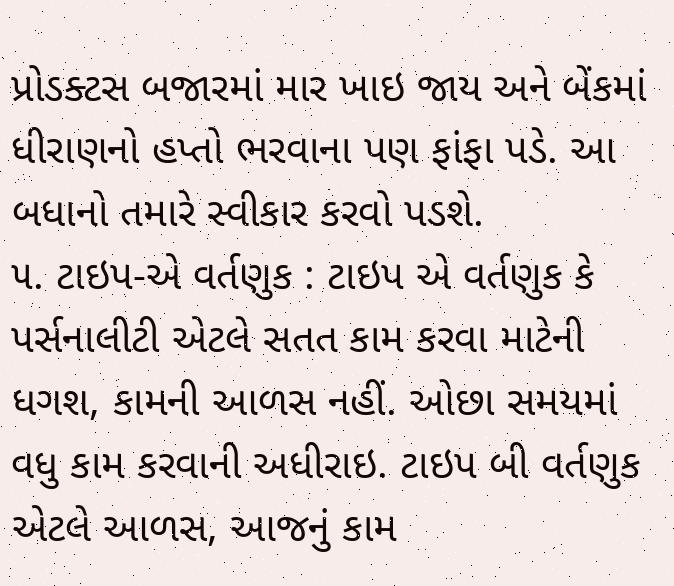પ્રોડક્ટસ બજારમાં માર ખાઇ જાય અને બેંકમાં ધીરાણનો હપ્તો ભરવાના પણ ફાંફા પડે. આ બધાનો તમારે સ્વીકાર કરવો પડશે.
૫. ટાઇપ-એ વર્તણુક : ટાઇપ એ વર્તણુક કે પર્સનાલીટી એટલે સતત કામ કરવા માટેની ધગશ, કામની આળસ નહીં. ઓછા સમયમાં વધુ કામ કરવાની અધીરાઇ. ટાઇપ બી વર્તણુક એટલે આળસ, આજનું કામ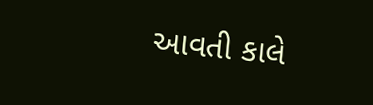આવતી કાલે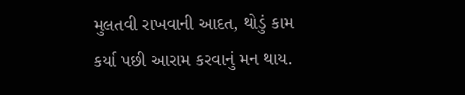મુલતવી રાખવાની આદત, થોડું કામ કર્યા પછી આરામ કરવાનું મન થાય.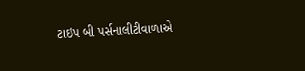ટાઇપ બી પર્સનાલીટીવાળાએ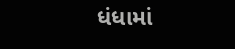ધંધામાં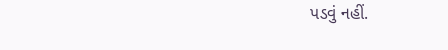પડવું નહીં.